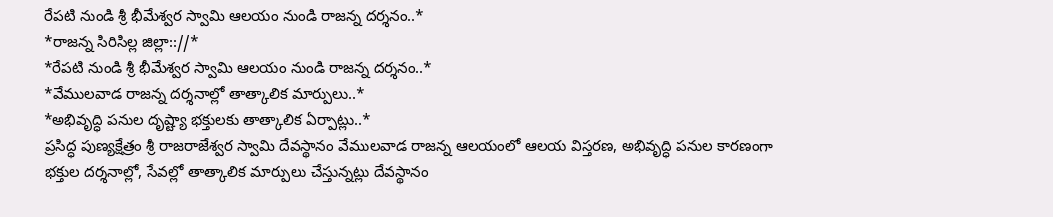రేపటి నుండి శ్రీ భీమేశ్వర స్వామి ఆలయం నుండి రాజన్న దర్శనం..*
*రాజన్న సిరిసిల్ల జిల్లా:://*
*రేపటి నుండి శ్రీ భీమేశ్వర స్వామి ఆలయం నుండి రాజన్న దర్శనం..*
*వేములవాడ రాజన్న దర్శనాల్లో తాత్కాలిక మార్పులు..*
*అభివృద్ధి పనుల దృష్ట్యా భక్తులకు తాత్కాలిక ఏర్పాట్లు..*
ప్రసిద్ధ పుణ్యక్షేత్రం శ్రీ రాజరాజేశ్వర స్వామి దేవస్థానం వేములవాడ రాజన్న ఆలయంలో ఆలయ విస్తరణ, అభివృద్ధి పనుల కారణంగా భక్తుల దర్శనాల్లో, సేవల్లో తాత్కాలిక మార్పులు చేస్తున్నట్లు దేవస్థానం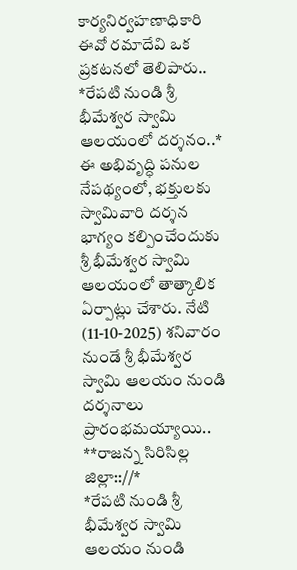కార్యనిర్వహణాధికారి ఈవో రమాదేవి ఒక ప్రకటనలో తెలిపారు..
*రేపటి నుండి శ్రీ భీమేశ్వర స్వామి ఆలయంలో దర్శనం..*
ఈ అభివృద్ధి పనుల నేపథ్యంలో, భక్తులకు స్వామివారి దర్శన భాగ్యం కల్పించేందుకు శ్రీ భీమేశ్వర స్వామి ఆలయంలో తాత్కాలిక ఏర్పాట్లు చేశారు. నేటి (11-10-2025) శనివారం నుండే శ్రీ భీమేశ్వర స్వామి ఆలయం నుండి దర్శనాలు ప్రారంభమయ్యాయి..
**రాజన్న సిరిసిల్ల జిల్లా:://*
*రేపటి నుండి శ్రీ భీమేశ్వర స్వామి ఆలయం నుండి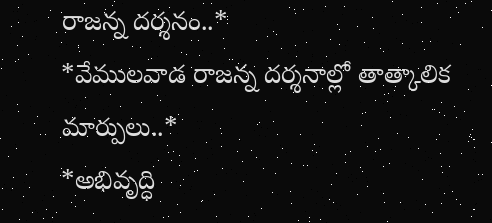రాజన్న దర్శనం..*
*వేములవాడ రాజన్న దర్శనాల్లో తాత్కాలిక మార్పులు..*
*అభివృద్ధి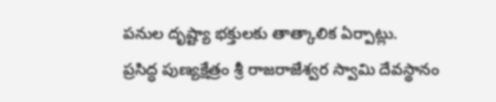పనుల దృష్ట్యా భక్తులకు తాత్కాలిక ఏర్పాట్లు.
ప్రసిద్ధ పుణ్యక్షేత్రం శ్రీ రాజరాజేశ్వర స్వామి దేవస్థానం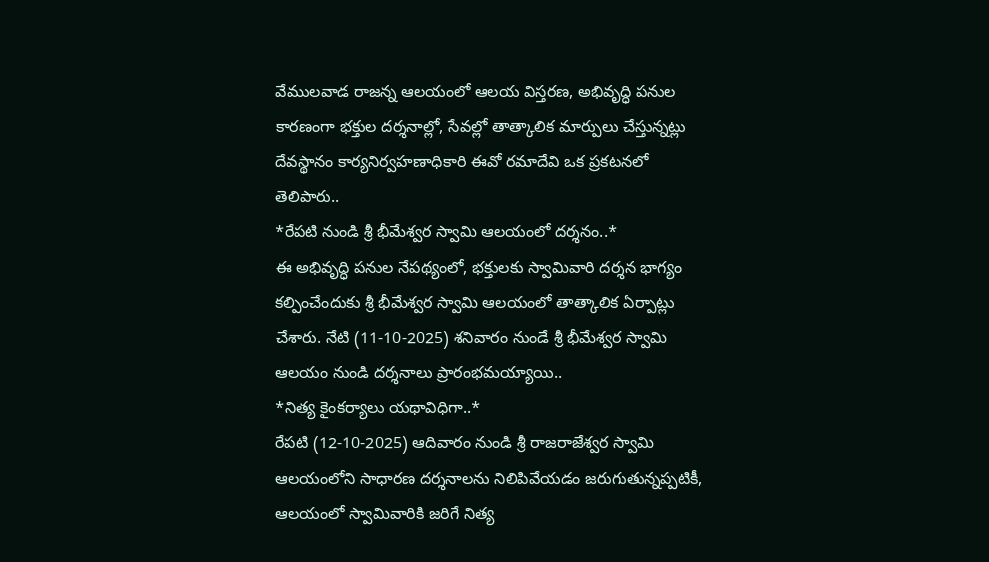వేములవాడ రాజన్న ఆలయంలో ఆలయ విస్తరణ, అభివృద్ధి పనుల కారణంగా భక్తుల దర్శనాల్లో, సేవల్లో తాత్కాలిక మార్పులు చేస్తున్నట్లు దేవస్థానం కార్యనిర్వహణాధికారి ఈవో రమాదేవి ఒక ప్రకటనలో తెలిపారు..
*రేపటి నుండి శ్రీ భీమేశ్వర స్వామి ఆలయంలో దర్శనం..*
ఈ అభివృద్ధి పనుల నేపథ్యంలో, భక్తులకు స్వామివారి దర్శన భాగ్యం కల్పించేందుకు శ్రీ భీమేశ్వర స్వామి ఆలయంలో తాత్కాలిక ఏర్పాట్లు చేశారు. నేటి (11-10-2025) శనివారం నుండే శ్రీ భీమేశ్వర స్వామి ఆలయం నుండి దర్శనాలు ప్రారంభమయ్యాయి..
*నిత్య కైంకర్యాలు యథావిధిగా..*
రేపటి (12-10-2025) ఆదివారం నుండి శ్రీ రాజరాజేశ్వర స్వామి ఆలయంలోని సాధారణ దర్శనాలను నిలిపివేయడం జరుగుతున్నప్పటికీ, ఆలయంలో స్వామివారికి జరిగే నిత్య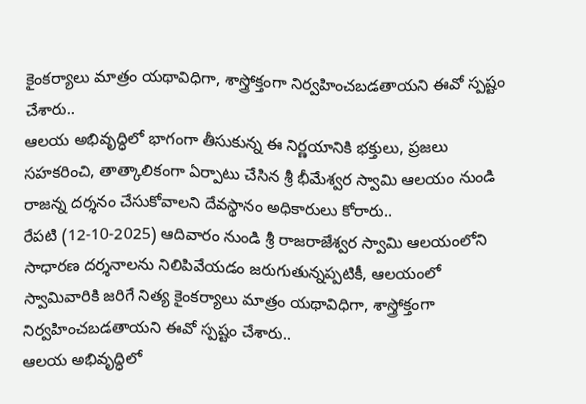కైంకర్యాలు మాత్రం యథావిధిగా, శాస్త్రోక్తంగా నిర్వహించబడతాయని ఈవో స్పష్టం చేశారు..
ఆలయ అభివృద్ధిలో భాగంగా తీసుకున్న ఈ నిర్ణయానికి భక్తులు, ప్రజలు సహకరించి, తాత్కాలికంగా ఏర్పాటు చేసిన శ్రీ భీమేశ్వర స్వామి ఆలయం నుండి రాజన్న దర్శనం చేసుకోవాలని దేవస్థానం అధికారులు కోరారు..
రేపటి (12-10-2025) ఆదివారం నుండి శ్రీ రాజరాజేశ్వర స్వామి ఆలయంలోని సాధారణ దర్శనాలను నిలిపివేయడం జరుగుతున్నప్పటికీ, ఆలయంలో స్వామివారికి జరిగే నిత్య కైంకర్యాలు మాత్రం యథావిధిగా, శాస్త్రోక్తంగా నిర్వహించబడతాయని ఈవో స్పష్టం చేశారు..
ఆలయ అభివృద్ధిలో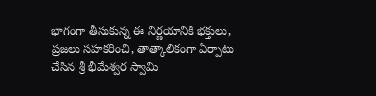భాగంగా తీసుకున్న ఈ నిర్ణయానికి భక్తులు, ప్రజలు సహకరించి, తాత్కాలికంగా ఏర్పాటు చేసిన శ్రీ భీమేశ్వర స్వామి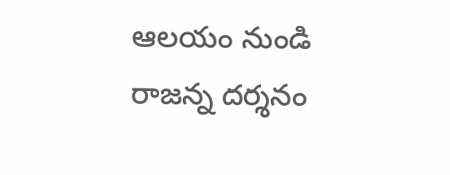ఆలయం నుండి రాజన్న దర్శనం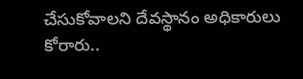చేసుకోవాలని దేవస్థానం అధికారులు కోరారు..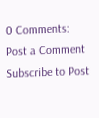0 Comments:
Post a Comment
Subscribe to Post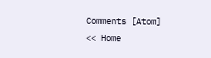Comments [Atom]
<< Home